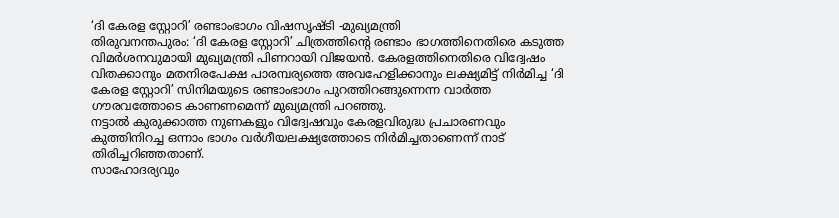‘ദി കേരള സ്റ്റോറി’ രണ്ടാംഭാഗം വിഷസൃഷ്ടി -മുഖ്യമന്ത്രി
തിരുവനന്തപുരം: ‘ദി കേരള സ്റ്റോറി’ ചിത്രത്തിന്റെ രണ്ടാം ഭാഗത്തിനെതിരെ കടുത്ത വിമർശനവുമായി മുഖ്യമന്ത്രി പിണറായി വിജയൻ. കേരളത്തിനെതിരെ വിദ്വേഷം വിതക്കാനും മതനിരപേക്ഷ പാരമ്പര്യത്തെ അവഹേളിക്കാനും ലക്ഷ്യമിട്ട് നിർമിച്ച ‘ദി കേരള സ്റ്റോറി’ സിനിമയുടെ രണ്ടാംഭാഗം പുറത്തിറങ്ങുന്നെന്ന വാർത്ത ഗൗരവത്തോടെ കാണണമെന്ന് മുഖ്യമന്ത്രി പറഞ്ഞു.
നട്ടാൽ കുരുക്കാത്ത നുണകളും വിദ്വേഷവും കേരളവിരുദ്ധ പ്രചാരണവും കുത്തിനിറച്ച ഒന്നാം ഭാഗം വർഗീയലക്ഷ്യത്തോടെ നിർമിച്ചതാണെന്ന് നാട് തിരിച്ചറിഞ്ഞതാണ്.
സാഹോദര്യവും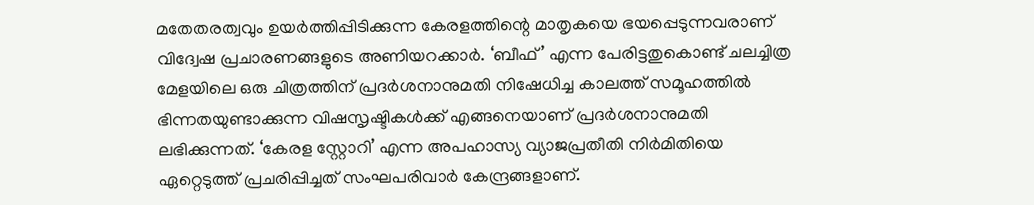മതേതരത്വവും ഉയർത്തിപ്പിടിക്കുന്ന കേരളത്തിന്റെ മാതൃകയെ ഭയപ്പെടുന്നവരാണ് വിദ്വേഷ പ്രചാരണങ്ങളുടെ അണിയറക്കാർ. ‘ബീഫ്’ എന്ന പേരിട്ടതുകൊണ്ട് ചലച്ചിത്ര മേളയിലെ ഒരു ചിത്രത്തിന് പ്രദർശനാനുമതി നിഷേധിച്ച കാലത്ത് സമൂഹത്തിൽ ഭിന്നതയുണ്ടാക്കുന്ന വിഷസൃഷ്ടികൾക്ക് എങ്ങനെയാണ് പ്രദർശനാനുമതി ലഭിക്കുന്നത്. ‘കേരള സ്റ്റോറി’ എന്ന അപഹാസ്യ വ്യാജപ്രതീതി നിർമിതിയെ ഏറ്റെടുത്ത് പ്രചരിപ്പിച്ചത് സംഘപരിവാർ കേന്ദ്രങ്ങളാണ്.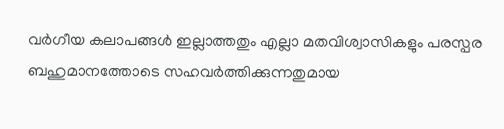വർഗീയ കലാപങ്ങൾ ഇല്ലാത്തതും എല്ലാ മതവിശ്വാസികളും പരസ്പര ബഹുമാനത്തോടെ സഹവർത്തിക്കുന്നതുമായ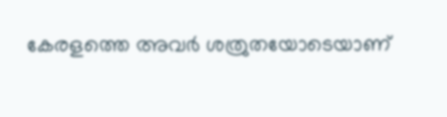കേരളത്തെ അവർ ശത്രുതയോടെയാണ്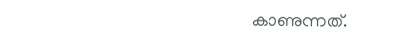കാണുന്നത്.